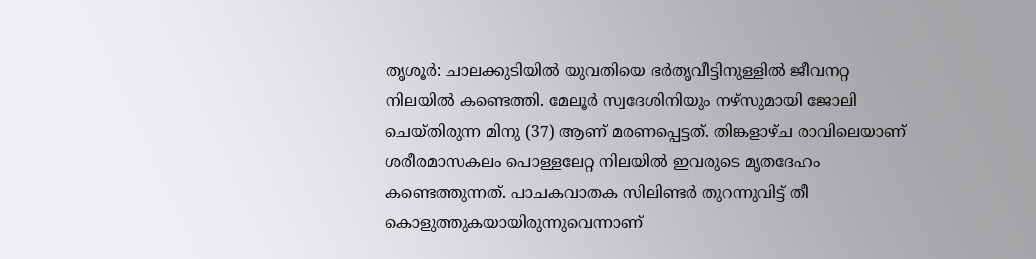തൃശൂർ: ചാലക്കുടിയിൽ യുവതിയെ ഭർതൃവീട്ടിനുള്ളിൽ ജീവനറ്റ നിലയിൽ കണ്ടെത്തി. മേലൂർ സ്വദേശിനിയും നഴ്സുമായി ജോലി ചെയ്തിരുന്ന മിനു (37) ആണ് മരണപ്പെട്ടത്. തിങ്കളാഴ്ച രാവിലെയാണ് ശരീരമാസകലം പൊള്ളലേറ്റ നിലയിൽ ഇവരുടെ മൃതദേഹം കണ്ടെത്തുന്നത്. പാചകവാതക സിലിണ്ടർ തുറന്നുവിട്ട് തീ കൊളുത്തുകയായിരുന്നുവെന്നാണ്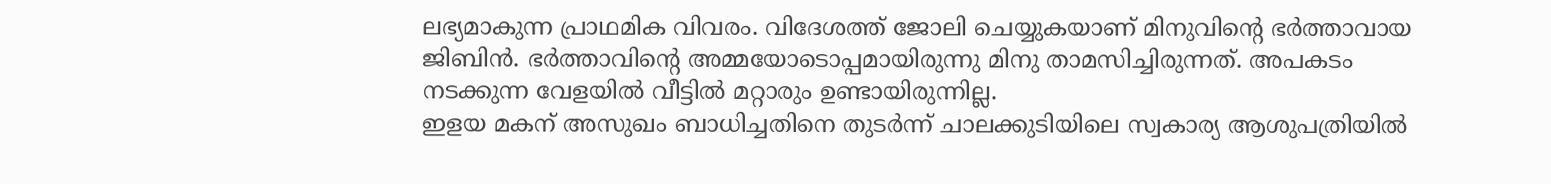ലഭ്യമാകുന്ന പ്രാഥമിക വിവരം. വിദേശത്ത് ജോലി ചെയ്യുകയാണ് മിനുവിന്റെ ഭർത്താവായ ജിബിൻ. ഭർത്താവിന്റെ അമ്മയോടൊപ്പമായിരുന്നു മിനു താമസിച്ചിരുന്നത്. അപകടം നടക്കുന്ന വേളയിൽ വീട്ടിൽ മറ്റാരും ഉണ്ടായിരുന്നില്ല.
ഇളയ മകന് അസുഖം ബാധിച്ചതിനെ തുടർന്ന് ചാലക്കുടിയിലെ സ്വകാര്യ ആശുപത്രിയിൽ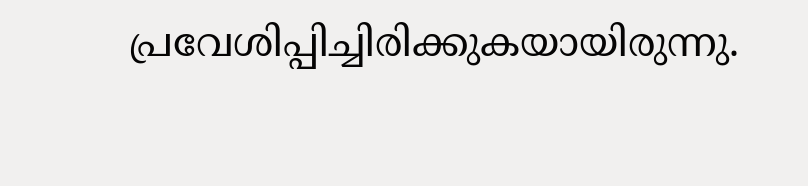പ്രവേശിപ്പിച്ചിരിക്കുകയായിരുന്നു.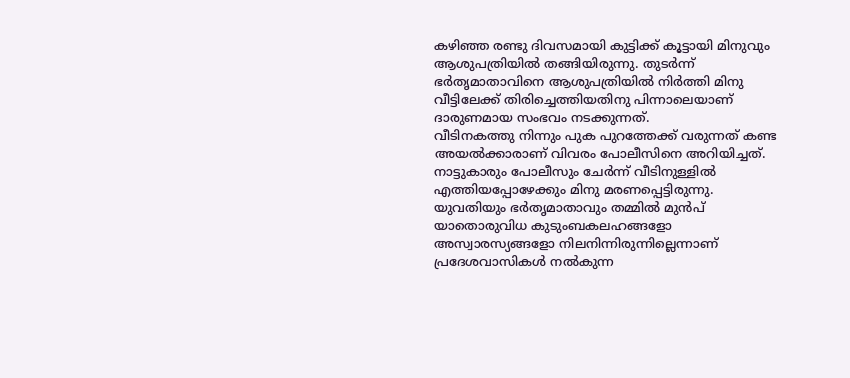കഴിഞ്ഞ രണ്ടു ദിവസമായി കുട്ടിക്ക് കൂട്ടായി മിനുവും ആശുപത്രിയിൽ തങ്ങിയിരുന്നു. തുടർന്ന് ഭർതൃമാതാവിനെ ആശുപത്രിയിൽ നിർത്തി മിനു വീട്ടിലേക്ക് തിരിച്ചെത്തിയതിനു പിന്നാലെയാണ് ദാരുണമായ സംഭവം നടക്കുന്നത്.
വീടിനകത്തു നിന്നും പുക പുറത്തേക്ക് വരുന്നത് കണ്ട അയൽക്കാരാണ് വിവരം പോലീസിനെ അറിയിച്ചത്. നാട്ടുകാരും പോലീസും ചേർന്ന് വീടിനുള്ളിൽ എത്തിയപ്പോഴേക്കും മിനു മരണപ്പെട്ടിരുന്നു. യുവതിയും ഭർതൃമാതാവും തമ്മിൽ മുൻപ് യാതൊരുവിധ കുടുംബകലഹങ്ങളോ അസ്വാരസ്യങ്ങളോ നിലനിന്നിരുന്നില്ലെന്നാണ് പ്രദേശവാസികൾ നൽകുന്ന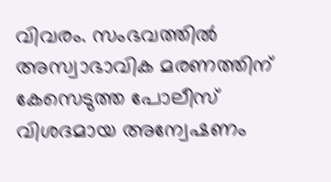വിവരം. സംഭവത്തിൽ അസ്വാഭാവിക മരണത്തിന് കേസെടുത്ത പോലീസ് വിശദമായ അന്വേഷണം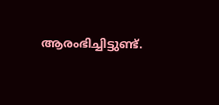ആരംഭിച്ചിട്ടുണ്ട്.